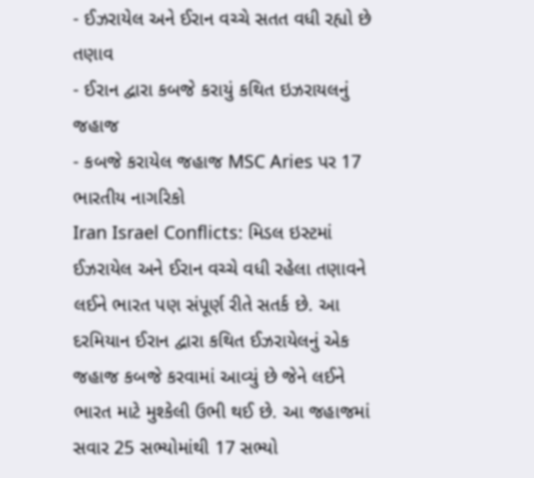- ઈઝરાયેલ અને ઈરાન વચ્ચે સતત વધી રહ્યો છે તણાવ
- ઈરાન દ્વારા કબજે કરાયું કથિત ઇઝરાયલનું જહાજ
- કબજે કરાયેલ જહાજ MSC Aries પર 17 ભારતીય નાગરિકો
Iran Israel Conflicts: મિડલ ઇસ્ટમાં ઈઝરાયેલ અને ઈરાન વચ્ચે વધી રહેલા તણાવને લઈને ભારત પણ સંપૂર્ણ રીતે સતર્ક છે. આ દરમિયાન ઈરાન દ્વારા કથિત ઈઝરાયેલનું એક જહાજ કબજે કરવામાં આવ્યું છે જેને લઈને ભારત માટે મુશ્કેલી ઉભી થઈ છે. આ જહાજમાં સવાર 25 સભ્યોમાંથી 17 સભ્યો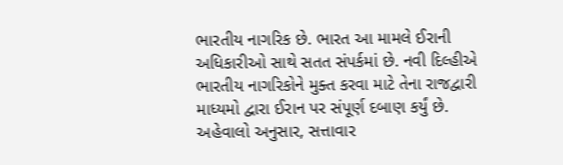ભારતીય નાગરિક છે. ભારત આ મામલે ઈરાની અધિકારીઓ સાથે સતત સંપર્કમાં છે. નવી દિલ્હીએ ભારતીય નાગરિકોને મુક્ત કરવા માટે તેના રાજદ્વારી માધ્યમો દ્વારા ઈરાન પર સંપૂર્ણ દબાણ કર્યું છે.
અહેવાલો અનુસાર, સત્તાવાર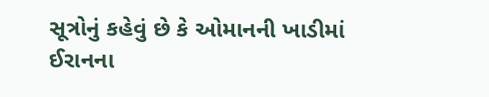સૂત્રોનું કહેવું છે કે ઓમાનની ખાડીમાં ઈરાનના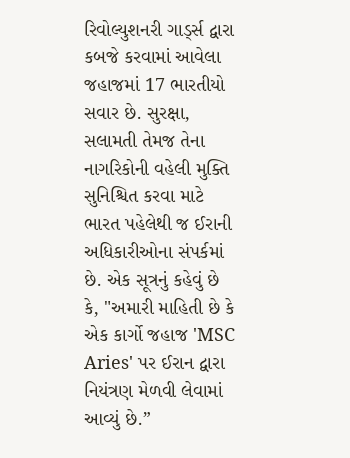રિવોલ્યુશનરી ગાર્ડ્સ દ્વારા કબજે કરવામાં આવેલા જહાજમાં 17 ભારતીયો સવાર છે. સુરક્ષા, સલામતી તેમજ તેના નાગરિકોની વહેલી મુક્તિ સુનિશ્ચિત કરવા માટે ભારત પહેલેથી જ ઈરાની અધિકારીઓના સંપર્કમાં છે. એક સૂત્રનું કહેવું છે કે, "અમારી માહિતી છે કે એક કાર્ગો જહાજ 'MSC Aries' પર ઈરાન દ્વારા નિયંત્રણ મેળવી લેવામાં આવ્યું છે.”